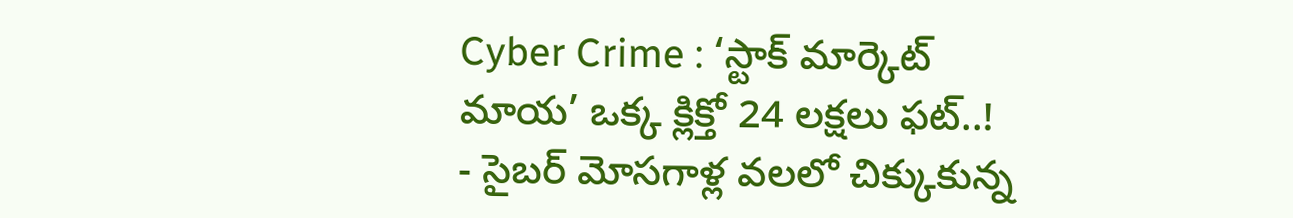Cyber Crime : ‘స్టాక్ మార్కెట్ మాయ’ ఒక్క క్లిక్తో 24 లక్షలు ఫట్..!
- సైబర్ మోసగాళ్ల వలలో చిక్కుకున్న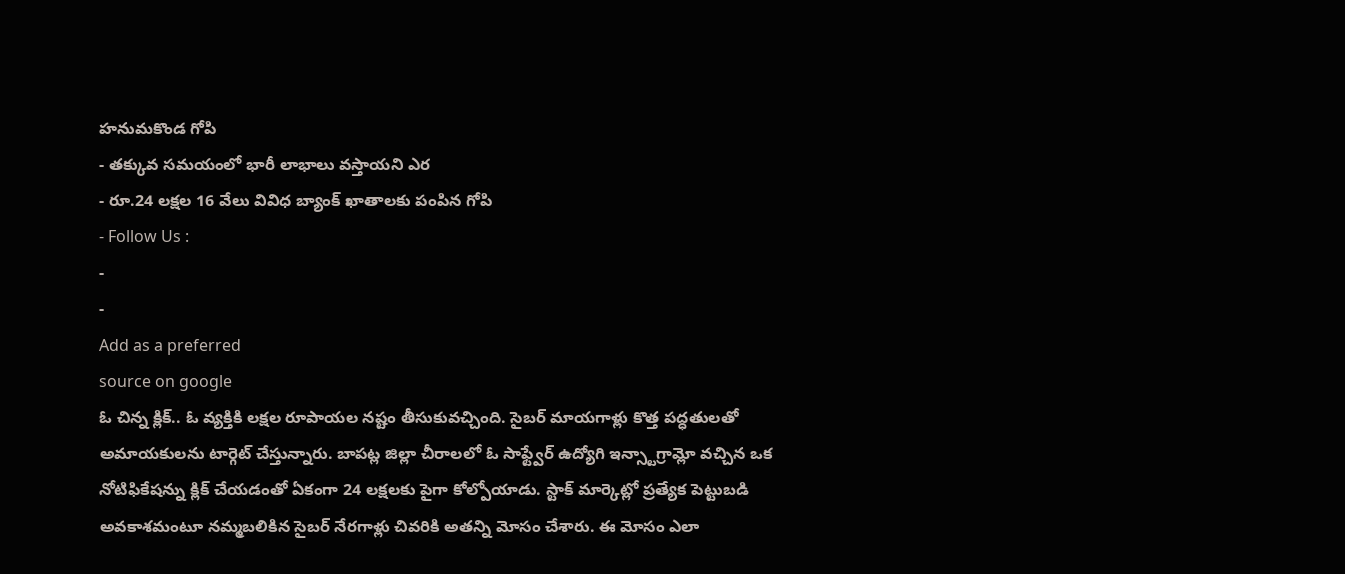హనుమకొండ గోపి
- తక్కువ సమయంలో భారీ లాభాలు వస్తాయని ఎర
- రూ.24 లక్షల 16 వేలు వివిధ బ్యాంక్ ఖాతాలకు పంపిన గోపి
- Follow Us :
-
-
Add as a preferred
source on google
ఓ చిన్న క్లిక్.. ఓ వ్యక్తికి లక్షల రూపాయల నష్టం తీసుకువచ్చింది. సైబర్ మాయగాళ్లు కొత్త పద్ధతులతో అమాయకులను టార్గెట్ చేస్తున్నారు. బాపట్ల జిల్లా చీరాలలో ఓ సాఫ్ట్వేర్ ఉద్యోగి ఇన్స్టాగ్రామ్లో వచ్చిన ఒక నోటిఫికేషన్ను క్లిక్ చేయడంతో ఏకంగా 24 లక్షలకు పైగా కోల్పోయాడు. స్టాక్ మార్కెట్లో ప్రత్యేక పెట్టుబడి అవకాశమంటూ నమ్మబలికిన సైబర్ నేరగాళ్లు చివరికి అతన్ని మోసం చేశారు. ఈ మోసం ఎలా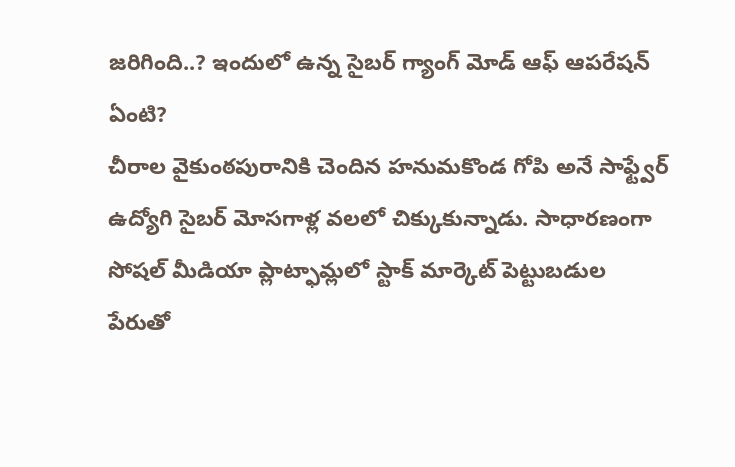జరిగింది..? ఇందులో ఉన్న సైబర్ గ్యాంగ్ మోడ్ ఆఫ్ ఆపరేషన్ ఏంటి?
చీరాల వైకుంఠపురానికి చెందిన హనుమకొండ గోపి అనే సాఫ్ట్వేర్ ఉద్యోగి సైబర్ మోసగాళ్ల వలలో చిక్కుకున్నాడు. సాధారణంగా సోషల్ మీడియా ప్లాట్ఫామ్లలో స్టాక్ మార్కెట్ పెట్టుబడుల పేరుతో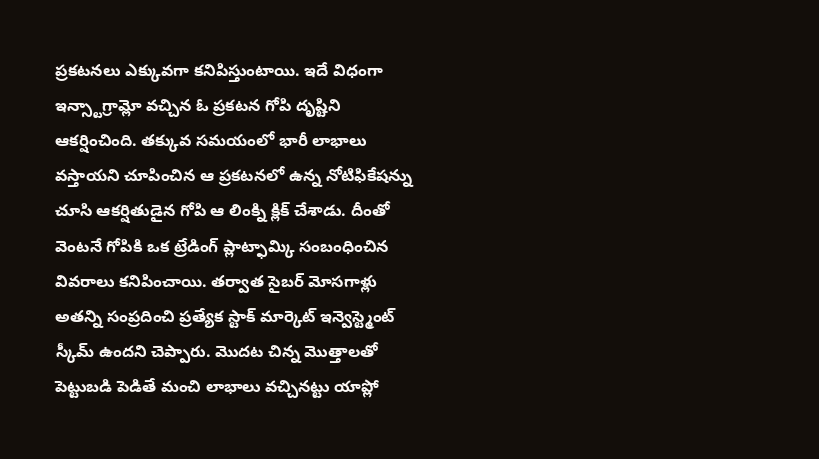ప్రకటనలు ఎక్కువగా కనిపిస్తుంటాయి. ఇదే విధంగా ఇన్స్టాగ్రామ్లో వచ్చిన ఓ ప్రకటన గోపి దృష్టిని ఆకర్షించింది. తక్కువ సమయంలో భారీ లాభాలు వస్తాయని చూపించిన ఆ ప్రకటనలో ఉన్న నోటిఫికేషన్ను చూసి ఆకర్షితుడైన గోపి ఆ లింక్ని క్లిక్ చేశాడు. దీంతో వెంటనే గోపికి ఒక ట్రేడింగ్ ప్లాట్ఫామ్కి సంబంధించిన వివరాలు కనిపించాయి. తర్వాత సైబర్ మోసగాళ్లు అతన్ని సంప్రదించి ప్రత్యేక స్టాక్ మార్కెట్ ఇన్వెస్ట్మెంట్ స్కీమ్ ఉందని చెప్పారు. మొదట చిన్న మొత్తాలతో పెట్టుబడి పెడితే మంచి లాభాలు వచ్చినట్టు యాప్లో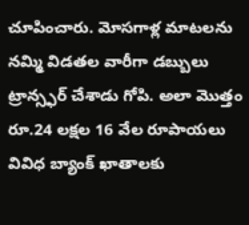చూపించారు. మోసగాళ్ల మాటలను నమ్మి విడతల వారీగా డబ్బులు ట్రాన్స్ఫర్ చేశాడు గోపి. అలా మొత్తం రూ.24 లక్షల 16 వేల రూపాయలు వివిధ బ్యాంక్ ఖాతాలకు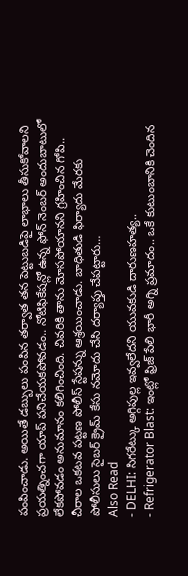పంపించాడు. అయితే డబ్బులు పంపిన తర్వాత తన పెట్టుబడిపై లాభాలు తీసుకోవాలని ప్రయత్నించగా యాప్ పనిచేయకపోవడం.. నోటిఫికేషన్లో ఉన్న ఫోన్ నెంబర్ అందుబాటులో లేకపోవడం అనుమానం కలిగించింది. చివరికి తాను మోసపోయానని గ్రహించిన గోపి.. చీరాల ఒకటవ పట్టణ పోలీస్ స్టేషన్ను ఆశ్రయించాడు. బాధితుడి ఫిర్యాదు మేరకు పోలీసులు సైబర్ క్రైమ్ కేసు నమోదు చేసి దర్యాప్తు చేపట్టారు…
Also Read
- DELHI: సిగరేట్కు అగ్గిపుల్ల ఇవ్వలేదని యువకుడి దారుణహత్య..
- Refrigerator Blast: ఇంట్లో ఫ్రిజ్ పేలి భారీ అగ్ని ప్రమాదం.. ఒకే కుటుంబానికి చెందిన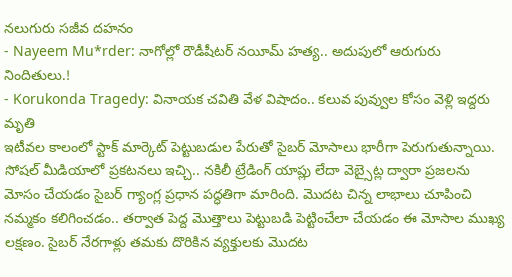నలుగురు సజీవ దహనం
- Nayeem Mu*rder: నాగోల్లో రౌడీషీటర్ నయీమ్ హత్య.. అదుపులో ఆరుగురు నిందితులు.!
- Korukonda Tragedy: వినాయక చవితి వేళ విషాదం.. కలువ పువ్వుల కోసం వెళ్లి ఇద్దరు మృతి
ఇటీవల కాలంలో స్టాక్ మార్కెట్ పెట్టుబడుల పేరుతో సైబర్ మోసాలు భారీగా పెరుగుతున్నాయి. సోషల్ మీడియాలో ప్రకటనలు ఇచ్చి.. నకిలీ ట్రేడింగ్ యాప్లు లేదా వెబ్సైట్ల ద్వారా ప్రజలను మోసం చేయడం సైబర్ గ్యాంగ్ల ప్రధాన పద్ధతిగా మారింది. మొదట చిన్న లాభాలు చూపించి నమ్మకం కలిగించడం.. తర్వాత పెద్ద మొత్తాలు పెట్టుబడి పెట్టించేలా చేయడం ఈ మోసాల ముఖ్య లక్షణం. సైబర్ నేరగాళ్లు తమకు దొరికిన వ్యక్తులకు మొదట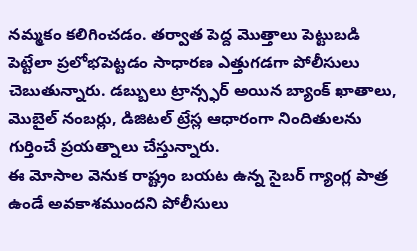నమ్మకం కలిగించడం. తర్వాత పెద్ద మొత్తాలు పెట్టుబడి పెట్టేలా ప్రలోభపెట్టడం సాధారణ ఎత్తుగడగా పోలీసులు చెబుతున్నారు. డబ్బులు ట్రాన్స్ఫర్ అయిన బ్యాంక్ ఖాతాలు, మొబైల్ నంబర్లు, డిజిటల్ ట్రేస్ల ఆధారంగా నిందితులను గుర్తించే ప్రయత్నాలు చేస్తున్నారు.
ఈ మోసాల వెనుక రాష్ట్రం బయట ఉన్న సైబర్ గ్యాంగ్ల పాత్ర ఉండే అవకాశముందని పోలీసులు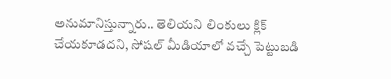అనుమానిస్తున్నారు.. తెలియని లింకులు క్లిక్ చేయకూడదని, సోషల్ మీడియాలో వచ్చే పెట్టుబడి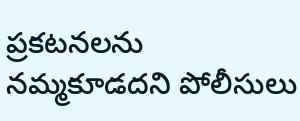ప్రకటనలను నమ్మకూడదని పోలీసులు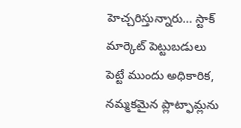హెచ్చరిస్తున్నారు… స్టాక్ మార్కెట్ పెట్టుబడులు పెట్టే ముందు అధికారిక, నమ్మకమైన ప్లాట్ఫామ్లను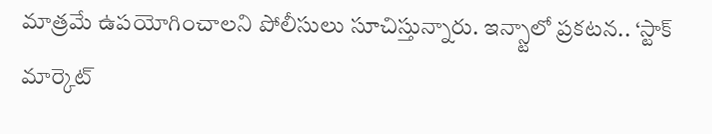మాత్రమే ఉపయోగించాలని పోలీసులు సూచిస్తున్నారు. ఇన్స్టాలో ప్రకటన.. ‘స్టాక్ మార్కెట్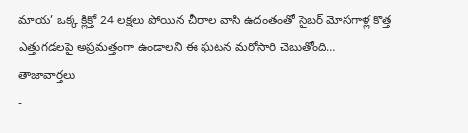మాయ’ ఒక్క క్లిక్తో 24 లక్షలు పోయిన చీరాల వాసి ఉదంతంతో సైబర్ మోసగాళ్ల కొత్త ఎత్తుగడలపై అప్రమత్తంగా ఉండాలని ఈ ఘటన మరోసారి చెబుతోంది…
తాజావార్తలు
-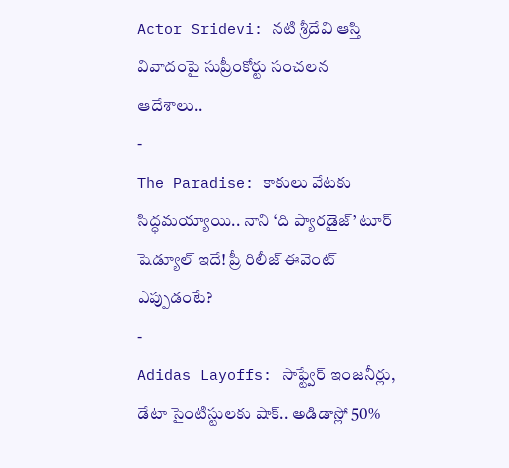Actor Sridevi: నటి శ్రీదేవి ఆస్తి వివాదంపై సుప్రీంకోర్టు సంచలన ఆదేశాలు..
-
The Paradise: కాకులు వేటకు సిద్ధమయ్యాయి.. నాని ‘ది ప్యారడైజ్’ టూర్ షెడ్యూల్ ఇదే! ప్రీ రిలీజ్ ఈవెంట్ ఎప్పుడంటే?
-
Adidas Layoffs: సాఫ్ట్వేర్ ఇంజనీర్లు, డేటా సైంటిస్టులకు షాక్.. అడిడాస్లో 50%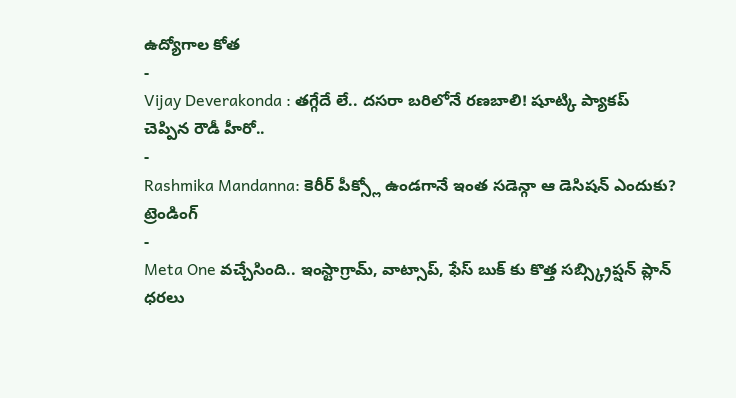ఉద్యోగాల కోత
-
Vijay Deverakonda : తగ్గేదే లే.. దసరా బరిలోనే రణబాలి! షూట్కి ప్యాకప్ చెప్పిన రౌడీ హీరో..
-
Rashmika Mandanna: కెరీర్ పీక్స్లో ఉండగానే ఇంత సడెన్గా ఆ డెసిషన్ ఎందుకు?
ట్రెండింగ్
-
Meta One వచ్చేసింది.. ఇంస్టాగ్రామ్, వాట్సాప్, ఫేస్ బుక్ కు కొత్త సబ్స్క్రిప్షన్ ప్లాన్ ధరలు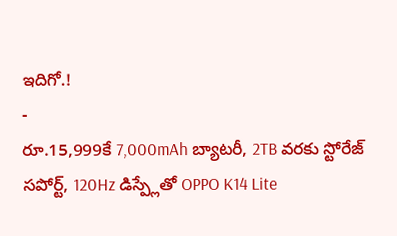ఇదిగో.!
-
రూ.15,999కే 7,000mAh బ్యాటరీ, 2TB వరకు స్టోరేజ్ సపోర్ట్, 120Hz డిస్ప్లేతో OPPO K14 Lite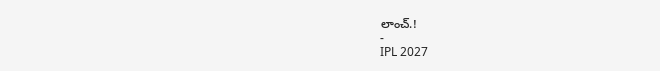లాంచ్.!
-
IPL 2027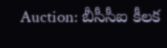Auction: బీసీసీఐ కీలక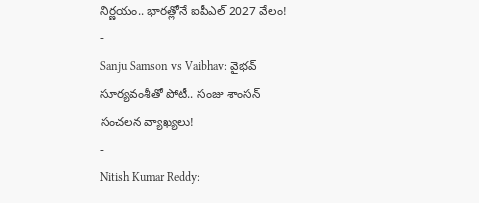నిర్ణయం.. భారత్లోనే ఐపీఎల్ 2027 వేలం!
-
Sanju Samson vs Vaibhav: వైభవ్ సూర్యవంశీతో పోటీ.. సంజు శాంసన్ సంచలన వ్యాఖ్యలు!
-
Nitish Kumar Reddy: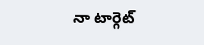నా టార్గెట్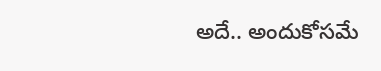అదే.. అందుకోసమే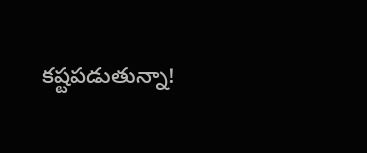కష్టపడుతున్నా!